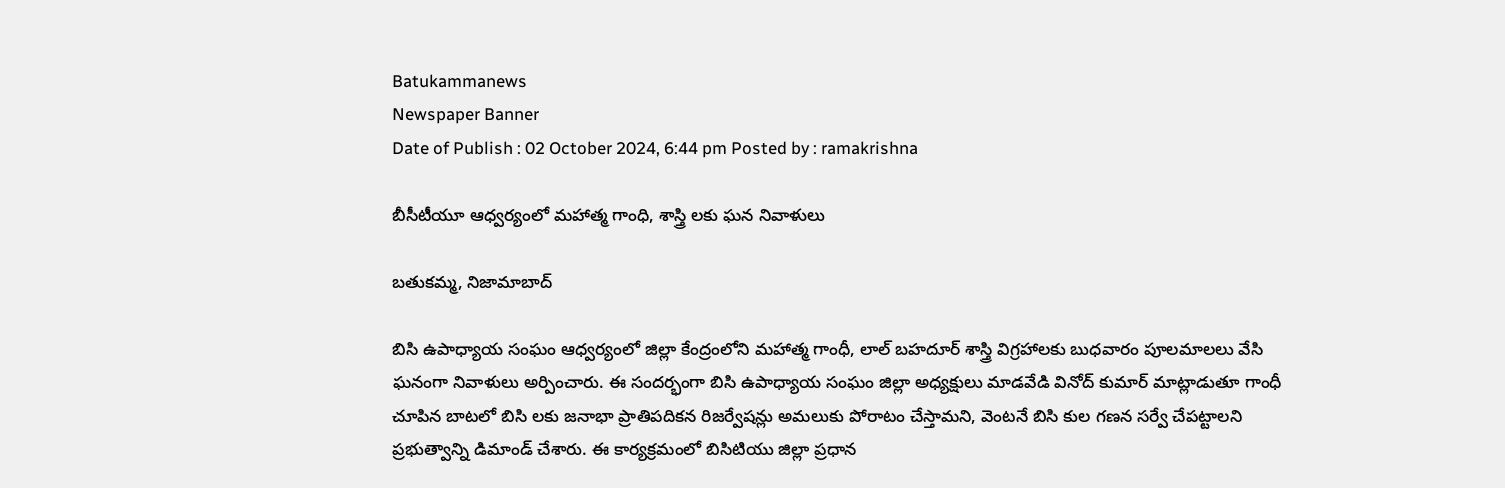Batukammanews
Newspaper Banner
Date of Publish : 02 October 2024, 6:44 pm Posted by : ramakrishna

బీసీటీయూ ఆధ్వర్యంలో మహాత్మ గాంధి, శాస్త్రి లకు ఘన నివాళులు

బతుకమ్మ, నిజామాబాద్

బిసి ఉపాధ్యాయ సంఘం ఆధ్వర్యంలో జిల్లా కేంద్రంలోని మహాత్మ గాంధీ, లాల్ బహదూర్ శాస్త్రి విగ్రహాలకు బుధవారం పూలమాలలు వేసి ఘనంగా నివాళులు అర్పించారు. ఈ సందర్భంగా బిసి ఉపాధ్యాయ సంఘం జిల్లా అధ్యక్షులు మాడవేడి వినోద్ కుమార్ మాట్లాడుతూ గాంధీ చూపిన బాటలో బిసి లకు జనాభా ప్రాతిపదికన రిజర్వేషన్లు అమలుకు పోరాటం చేస్తామని, వెంటనే బిసి కుల గణన సర్వే చేపట్టాలని ప్రభుత్వాన్ని డిమాండ్ చేశారు. ఈ కార్యక్రమంలో బిసిటియు జిల్లా ప్రధాన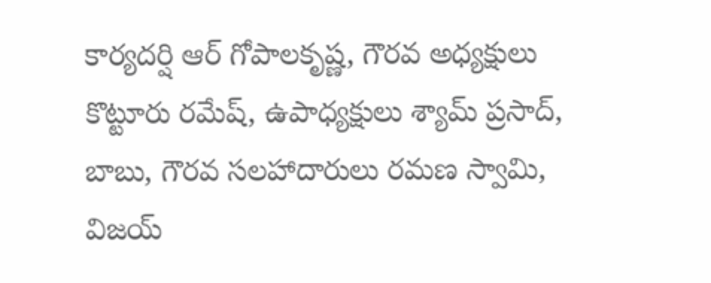కార్యదర్షి ఆర్ గోపాలకృష్ణ, గౌరవ అధ్యక్షులు కొట్టూరు రమేష్, ఉపాధ్యక్షులు శ్యామ్ ప్రసాద్, బాబు, గౌరవ సలహాదారులు రమణ స్వామి, విజయ్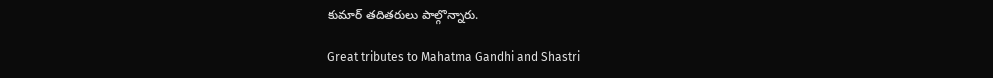కుమార్ తదితరులు పాల్గొన్నారు.

Great tributes to Mahatma Gandhi and Shastri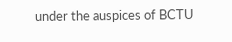under the auspices of BCTU